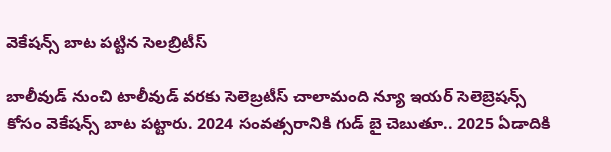వెకేషన్స్ బాట పట్టిన సెలబ్రిటీస్

బాలీవుడ్ నుంచి టాలీవుడ్ వరకు సెలెబ్రటీస్ చాలామంది న్యూ ఇయర్ సెలెబ్రెషన్స్ కోసం వెకేషన్స్ బాట పట్టారు. 2024 సంవత్సరానికి గుడ్ బై చెబుతూ.. 2025 ఏడాదికి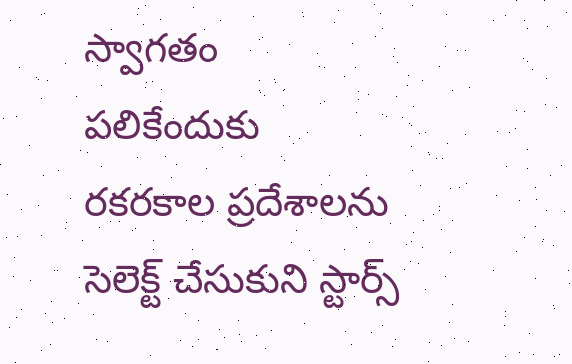స్వాగతం పలికేందుకు రకరకాల ప్రదేశాలను సెలెక్ట్ చేసుకుని స్టార్స్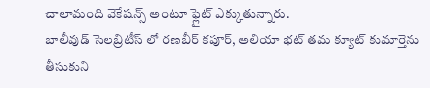చాలామంది వెకేషన్స్ అంటూ ఫ్లైట్ ఎక్కుతున్నారు.
బాలీవుడ్ సెలబ్రిటీస్ లో రణబీర్ కపూర్, అలియా భట్ తమ క్యూట్ కుమార్తెను తీసుకుని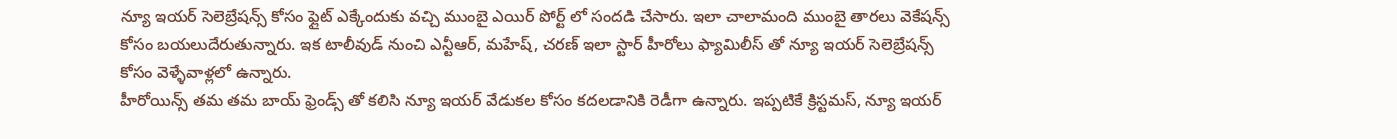న్యూ ఇయర్ సెలెబ్రేషన్స్ కోసం ఫ్లైట్ ఎక్కేందుకు వచ్చి ముంబై ఎయిర్ పోర్ట్ లో సందడి చేసారు. ఇలా చాలామంది ముంబై తారలు వెకేషన్స్ కోసం బయలుదేరుతున్నారు. ఇక టాలీవుడ్ నుంచి ఎన్టీఆర్, మహేష్, చరణ్ ఇలా స్టార్ హీరోలు ఫ్యామిలీస్ తో న్యూ ఇయర్ సెలెబ్రేషన్స్ కోసం వెళ్ళేవాళ్లలో ఉన్నారు.
హీరోయిన్స్ తమ తమ బాయ్ ఫ్రెండ్స్ తో కలిసి న్యూ ఇయర్ వేడుకల కోసం కదలడానికి రెడీగా ఉన్నారు. ఇప్పటికే క్రిస్టమస్, న్యూ ఇయర్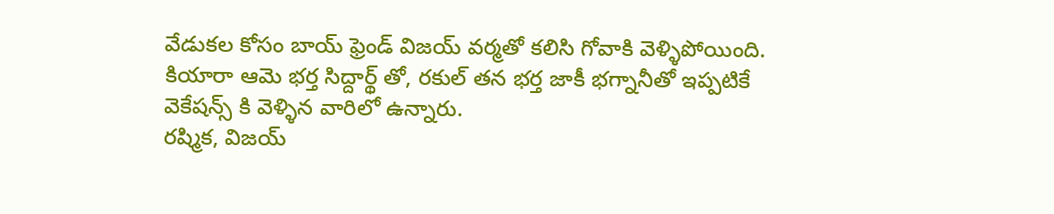వేడుకల కోసం బాయ్ ఫ్రెండ్ విజయ్ వర్మతో కలిసి గోవాకి వెళ్ళిపోయింది. కియారా ఆమె భర్త సిద్దార్థ్ తో, రకుల్ తన భర్త జాకీ భగ్నానీతో ఇప్పటికే వెకేషన్స్ కి వెళ్ళిన వారిలో ఉన్నారు.
రష్మిక, విజయ్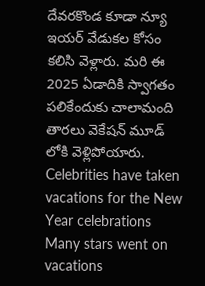దేవరకొండ కూడా న్యూ ఇయర్ వేడుకల కోసం కలిసి వెళ్లారు. మరి ఈ 2025 ఏడాదికి స్వాగతం పలికేందుకు చాలామంది తారలు వెకేషన్ మూడ్ లోకి వెళ్లిపోయారు.
Celebrities have taken vacations for the New Year celebrations
Many stars went on vacations